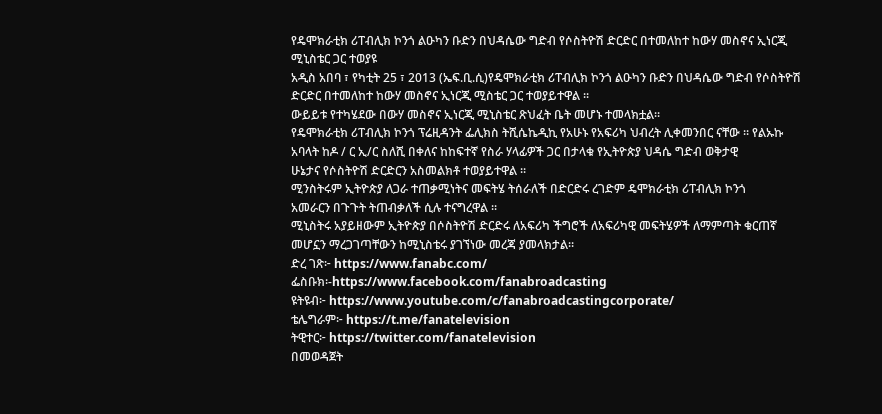የዴሞክራቲክ ሪፐብሊክ ኮንጎ ልዑካን ቡድን በህዳሴው ግድብ የሶስትዮሽ ድርድር በተመለከተ ከውሃ መስኖና ኢነርጂ ሚኒስቴር ጋር ተወያዩ
አዲስ አበባ ፣ የካቲት 25 ፣ 2013 (ኤፍ.ቢ.ሲ)የዴሞክራቲክ ሪፐብሊክ ኮንጎ ልዑካን ቡድን በህዳሴው ግድብ የሶስትዮሽ ድርድር በተመለከተ ከውሃ መስኖና ኢነርጂ ሚስቴር ጋር ተወያይተዋል ፡፡
ውይይቱ የተካሄደው በውሃ መስኖና ኢነርጂ ሚኒስቴር ጽህፈት ቤት መሆኑ ተመላክቷል፡፡
የዴሞክራቲክ ሪፐብሊክ ኮንጎ ፕሬዚዳንት ፌሊክስ ትሺሴኬዲኪ የአሁኑ የአፍሪካ ህብረት ሊቀመንበር ናቸው ፡፡ የልኡኩ አባላት ከዶ / ር ኢ/ር ስለሺ በቀለና ከከፍተኛ የስራ ሃላፊዎች ጋር በታላቁ የኢትዮጵያ ህዳሴ ግድብ ወቅታዊ
ሁኔታና የሶስትዮሽ ድርድርን አስመልክቶ ተወያይተዋል ፡፡
ሚንስትሩም ኢትዮጵያ ለጋራ ተጠቃሚነትና መፍትሄ ትሰራለች በድርድሩ ረገድም ዴሞክራቲክ ሪፐብሊክ ኮንጎ
አመራርን በጉጉት ትጠብቃለች ሲሉ ተናግረዋል ፡፡
ሚኒስትሩ አያይዘውም ኢትዮጵያ በሶስትዮሽ ድርድሩ ለአፍሪካ ችግሮች ለአፍሪካዊ መፍትሄዎች ለማምጣት ቁርጠኛ መሆኗን ማረጋገጣቸውን ከሚኒስቴሩ ያገኘነው መረጃ ያመላክታል።
ድረ ገጽ፦ https://www.fanabc.com/
ፌስቡክ፡-https://www.facebook.com/fanabroadcasting
ዩትዩብ፦ https://www.youtube.com/c/fanabroadcastingcorporate/
ቴሌግራም፦ https://t.me/fanatelevision
ትዊተር፦ https://twitter.com/fanatelevision
በመወዳጀት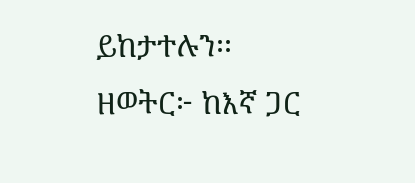ይከታተሉን፡፡
ዘወትር፦ ከእኛ ጋር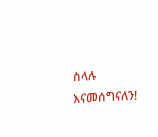ስላሉ እናመሰግናለን!